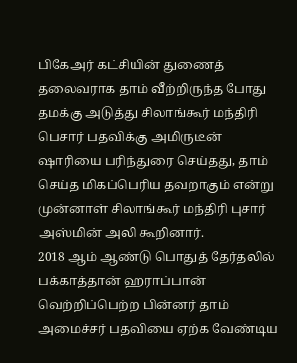பிகேஅர் கட்சியின் துணைத் தலைவராக தாம் வீற்றிருந்த போது தமக்கு அடுத்து சிலாங்கூர் மந்திரி பெசார் பதவிக்கு அமிருடீன் ஷாரியை பரிந்துரை செய்தது, தாம் செய்த மிகப்பெரிய தவறாகும் என்று முன்னாள் சிலாங்கூர் மந்திரி புசார் அஸ்மின் அலி கூறினார்.
2018 ஆம் ஆண்டு பொதுத் தேர்தலில் பக்காத்தான் ஹராப்பான் வெற்றிப்பெற்ற பின்னர் தாம் அமைச்சர் பதவியை ஏற்க வேண்டிய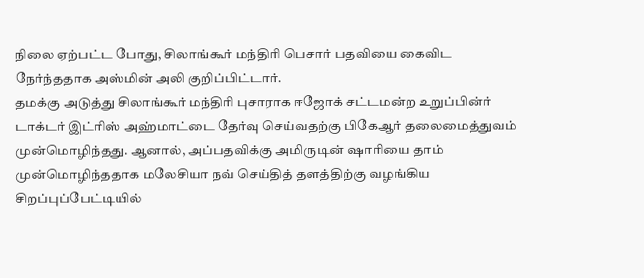நிலை ஏற்பட்ட போது, சிலாங்கூர் மந்திரி பெசார் பதவியை கைவிட நேர்ந்ததாக அஸ்மின் அலி குறிப்பிட்டார்.
தமக்கு அடுத்து சிலாங்கூர் மந்திரி புசாராக ஈஜோக் சட்டமன்ற உறுப்பின்ர் டாக்டர் இட்ரிஸ் அஹ்மாட்டை தேர்வு செய்வதற்கு பிகேஆர் தலைமைத்துவம் முன்மொழிந்தது. ஆனால், அப்பதவிக்கு அமிருடின் ஷாரியை தாம் முன்மொழிந்ததாக மலேசியா நவ் செய்தித் தளத்திற்கு வழங்கிய சிறப்புப்பேட்டியில்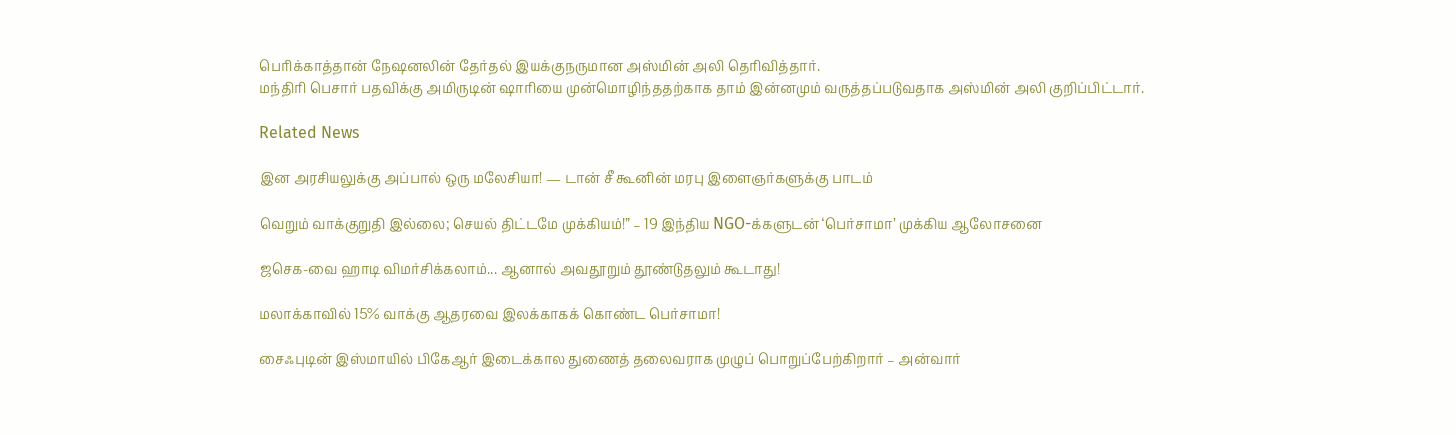பெரிக்காத்தான் நேஷனலின் தேர்தல் இயக்குநருமான அஸ்மின் அலி தெரிவித்தார்.
மந்திரி பெசார் பதவிக்கு அமிருடின் ஷாரியை முன்மொழிந்ததற்காக தாம் இன்னமும் வருத்தப்படுவதாக அஸ்மின் அலி குறிப்பிட்டார்.

Related News

இன அரசியலுக்கு அப்பால் ஒரு மலேசியா! — டான் சீ கூனின் மரபு இளைஞர்களுக்கு பாடம்

வெறும் வாக்குறுதி இல்லை; செயல் திட்டமே முக்கியம்!” – 19 இந்திய NGO-க்களுடன் ‘பெர்சாமா’ முக்கிய ஆலோசனை

ஜசெக-வை ஹாடி விமர்சிக்கலாம்... ஆனால் அவதூறும் தூண்டுதலும் கூடாது!

மலாக்காவில் 15% வாக்கு ஆதரவை இலக்காகக் கொண்ட பெர்சாமா!

சைஃபுடின் இஸ்மாயில் பிகேஆர் இடைக்கால துணைத் தலைவராக முழுப் பொறுப்பேற்கிறார் – அன்வார்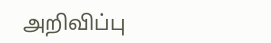அறிவிப்பு